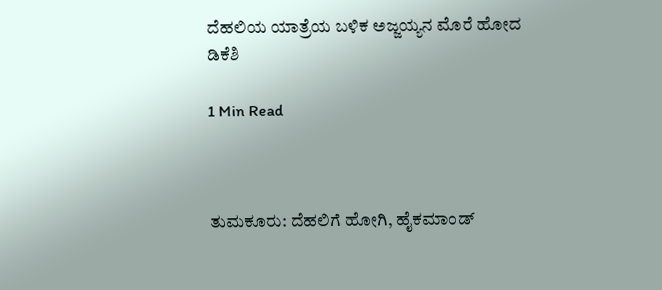ದೆಹಲಿಯ ಯಾತ್ರೆಯ ಬಳಿಕ ಅಜ್ಜಯ್ಯನ ಮೊರೆ ಹೋದ ಡಿಕೆಶಿ

1 Min Read



ತುಮಕೂರು: ದೆಹಲಿಗೆ ಹೋಗಿ, ಹೈಕಮಾಂಡ್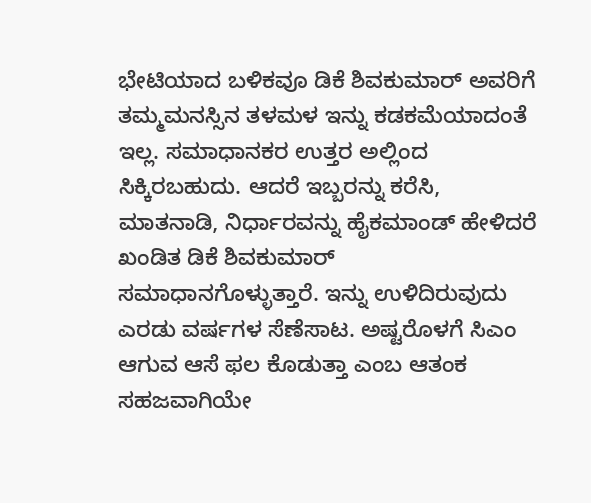ಭೇಟಿಯಾದ ಬಳಿಕವೂ ಡಿಕೆ ಶಿವಕುಮಾರ್ ಅವರಿಗೆ ತಮ್ಮ‌ಮನಸ್ಸಿನ ತಳಮಳ ಇನ್ನು ಕಡಕಮೆಯಾದಂತೆ ಇಲ್ಲ. ಸಮಾಧಾನಕರ ಉತ್ತರ ಅಲ್ಲಿಂದ ಸಿಕ್ಕಿರಬಹುದು. ಆದರೆ ಇಬ್ಬರನ್ನು ಕರೆಸಿ, ಮಾತನಾಡಿ, ನಿರ್ಧಾರವನ್ನು ಹೈಕಮಾಂಡ್ ಹೇಳಿದರೆ ಖಂಡಿತ ಡಿಕೆ ಶಿವಕುಮಾರ್ ಸಮಾಧಾನಗೊಳ್ಳುತ್ತಾರೆ. ಇನ್ನು ಉಳಿದಿರುವುದು ಎರಡು ವರ್ಷಗಳ ಸೆಣೆಸಾಟ. ಅಷ್ಟರೊಳಗೆ ಸಿಎಂ ಆಗುವ ಆಸೆ ಫಲ ಕೊಡುತ್ತಾ ಎಂಬ ಆತಂಕ ಸಹಜವಾಗಿಯೇ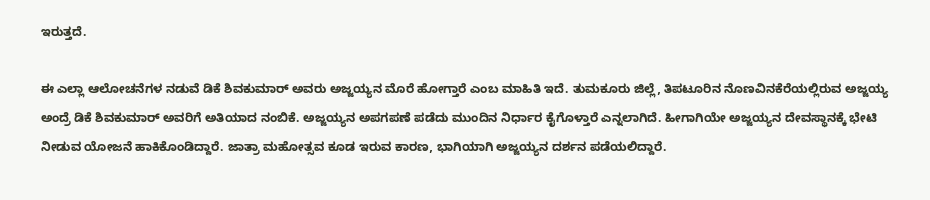ಇರುತ್ತದೆ.

ಈ ಎಲ್ಲಾ ಆಲೋಚನೆಗಳ ನಡುವೆ ಡಿಕೆ ಶಿವಕುಮಾರ್ ಅವರು ಅಜ್ಜಯ್ಯನ ಮೊರೆ ಹೋಗ್ತಾರೆ ಎಂಬ ಮಾಹಿತಿ ಇದೆ. ತುಮಕೂರು ಜಿಲ್ಲೆ, ತಿಪಟೂರಿನ ನೊಣವಿನಕೆರೆಯಲ್ಲಿರುವ ಅಜ್ಜಯ್ಯ ಅಂದ್ರೆ ಡಿಕೆ ಶಿವಕುಮಾರ್ ಅವರಿಗೆ ಅತಿಯಾದ ನಂಬಿಕೆ. ಅಜ್ಜಯ್ಯನ ಅಪಗಪಣೆ ಪಡೆದು ಮುಂದಿನ ನಿರ್ಧಾರ ಕೈಗೊಳ್ತಾರೆ ಎನ್ನಲಾಗಿದೆ. ಹೀಗಾಗಿಯೇ ಅಜ್ಜಯ್ಯನ ದೇವಸ್ಥಾನಕ್ಕೆ ಭೇಟಿ ನೀಡುವ ಯೋಜನೆ ಹಾಕಿಕೊಂಡಿದ್ದಾರೆ. ಜಾತ್ರಾ ಮಹೋತ್ಸವ ಕೂಡ ಇರುವ ಕಾರಣ, ಭಾಗಿಯಾಗಿ ಅಜ್ಜಯ್ಯನ ದರ್ಶನ ಪಡೆಯಲಿದ್ದಾರೆ.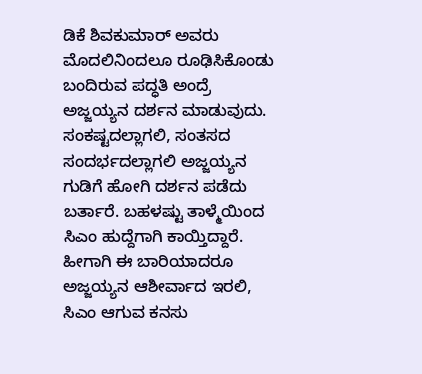ಡಿಕೆ ಶಿವಕುಮಾರ್ ಅವರು ಮೊದಲಿನಿಂದಲೂ ರೂಢಿಸಿಕೊಂಡು ಬಂದಿರುವ ಪದ್ಧತಿ ಅಂದ್ರೆ ಅಜ್ಜಯ್ಯನ ದರ್ಶನ ಮಾಡುವುದು. ಸಂಕಷ್ಟದಲ್ಲಾಗಲಿ, ಸಂತಸದ ಸಂದರ್ಭದಲ್ಲಾಗಲಿ ಅಜ್ಜಯ್ಯನ ಗುಡಿಗೆ ಹೋಗಿ ದರ್ಶನ ಪಡೆದು ಬರ್ತಾರೆ. ಬಹಳಷ್ಟು ತಾಳ್ಮೆಯಿಂದ ಸಿಎಂ ಹುದ್ದೆಗಾಗಿ ಕಾಯ್ತಿದ್ದಾರೆ. ಹೀಗಾಗಿ ಈ ಬಾರಿಯಾದರೂ ಅಜ್ಜಯ್ಯನ ಆಶೀರ್ವಾದ ಇರಲಿ, ಸಿಎಂ ಆಗುವ ಕನಸು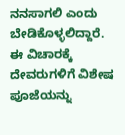ನನಸಾಗಲಿ ಎಂದು ಬೇಡಿಕೊಳ್ಳಲಿದ್ದಾರೆ. ಈ ವಿಚಾರಕ್ಕೆ ದೇವರುಗಳಿಗೆ ವಿಶೇಷ ಪೂಜೆಯನ್ನು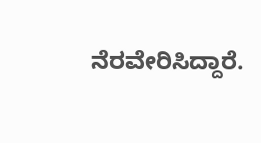ನೆರವೇರಿಸಿದ್ದಾರೆ.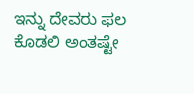ಇನ್ನು ದೇವರು ಫಲ ಕೊಡಲಿ ಅಂತಷ್ಟೇ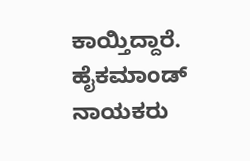ಕಾಯ್ತಿದ್ದಾರೆ. ಹೈಕಮಾಂಡ್ ನಾಯಕರು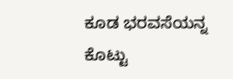ಕೂಡ ಭರವಸೆಯನ್ನ ಕೊಟ್ಟು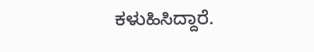ಕಳುಹಿಸಿದ್ದಾರೆ.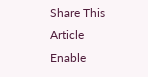Share This Article
Enable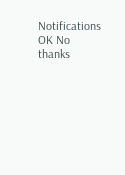Notifications OK No thanks